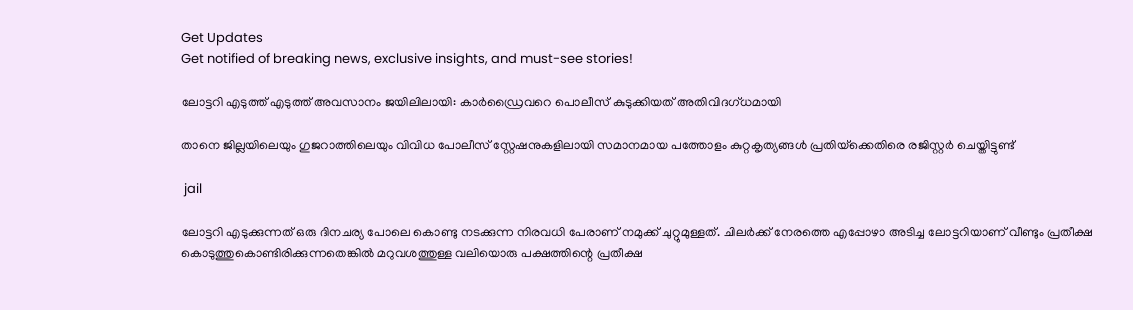Get Updates
Get notified of breaking news, exclusive insights, and must-see stories!

ലോട്ടറി എടുത്ത് എടുത്ത് അവസാനം ജയിലിലായി: കാർഡ്രൈവറെ പൊലീസ് കുടുക്കിയത് അതിവിദഗ്ധമായി

താനെ ജില്ലയിലെയും ഗുജറാത്തിലെയും വിവിധ പോലീസ് സ്റ്റേഷനുകളിലായി സമാനമായ പത്തോളം കുറ്റകൃത്യങ്ങൾ പ്രതിയ്‌ക്കെതിരെ രജിസ്റ്റർ ചെയ്തിട്ടുണ്ട്

 jail

ലോട്ടറി എടുക്കുന്നത് ഒരു ദിനചര്യ പോലെ കൊണ്ടു നടക്കുന്ന നിരവധി പേരാണ് നമുക്ക് ചുറ്റുമുള്ളത്. ചിലർക്ക് നേരത്തെ എപ്പോഴാ അടിച്ച ലോട്ടറിയാണ് വീണ്ടും പ്രതീക്ഷ കൊടുത്തുകൊണ്ടിരിക്കുന്നതെങ്കില്‍ മറുവശത്തുള്ള വലിയൊരു പക്ഷത്തിന്റെ പ്രതീക്ഷ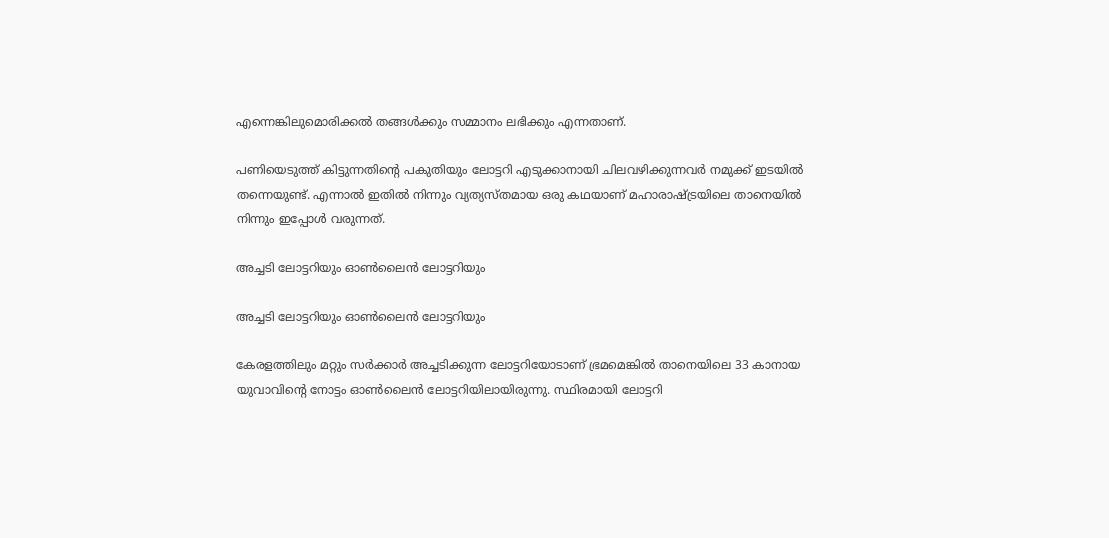എന്നെങ്കിലുമൊരിക്കല്‍ തങ്ങള്‍ക്കും സമ്മാനം ലഭിക്കും എന്നതാണ്.

പണിയെടുത്ത് കിട്ടുന്നതിന്റെ പകുതിയും ലോട്ടറി എടുക്കാനായി ചിലവഴിക്കുന്നവർ നമുക്ക് ഇടയില്‍ തന്നെയുണ്ട്. എന്നാല്‍ ഇതില്‍ നിന്നും വ്യത്യസ്തമായ ഒരു കഥയാണ് മഹാരാഷ്ട്രയിലെ താനെയില്‍ നിന്നും ഇപ്പോള്‍ വരുന്നത്.

അച്ചടി ലോട്ടറിയും ഓണ്‍ലൈന്‍ ലോട്ടറിയും

അച്ചടി ലോട്ടറിയും ഓണ്‍ലൈന്‍ ലോട്ടറിയും

കേരളത്തിലും മറ്റും സർക്കാർ അച്ചടിക്കുന്ന ലോട്ടറിയോടാണ് ഭ്രമമെങ്കില്‍ താനെയിലെ 33 കാനായ യുവാവിന്റെ നോട്ടം ഓണ്‍ലൈന്‍ ലോട്ടറിയിലായിരുന്നു. സ്ഥിരമായി ലോട്ടറി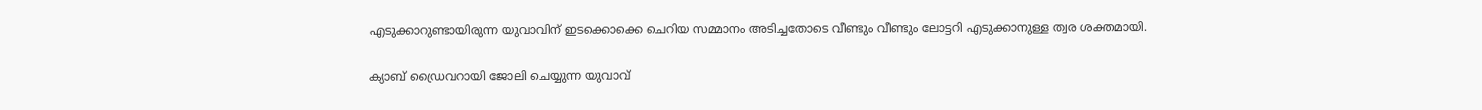എടുക്കാറുണ്ടായിരുന്ന യുവാവിന് ഇടക്കൊക്കെ ചെറിയ സമ്മാനം അടിച്ചതോടെ വീണ്ടും വീണ്ടും ലോട്ടറി എടുക്കാനുള്ള ത്വര ശക്തമായി.

ക്യാബ് ഡ്രൈവറായി ജോലി ചെയ്യുന്ന യുവാവ്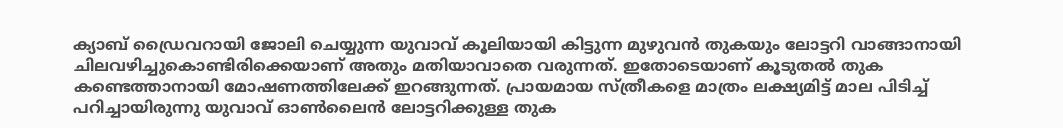ക്യാബ് ഡ്രൈവറായി ജോലി ചെയ്യുന്ന യുവാവ് കൂലിയായി കിട്ടുന്ന മുഴുവന്‍ തുകയും ലോട്ടറി വാങ്ങാനായി ചിലവഴിച്ചുകൊണ്ടിരിക്കെയാണ് അതും മതിയാവാതെ വരുന്നത്. ഇതോടെയാണ് കൂടുതല്‍ തുക കണ്ടെത്താനായി മോഷണത്തിലേക്ക് ഇറങ്ങുന്നത്. പ്രായമായ സ്ത്രീകളെ മാത്രം ലക്ഷ്യമിട്ട് മാല പിടിച്ച് പറിച്ചായിരുന്നു യുവാവ് ഓണ്‍ലൈന്‍ ലോട്ടറിക്കുള്ള തുക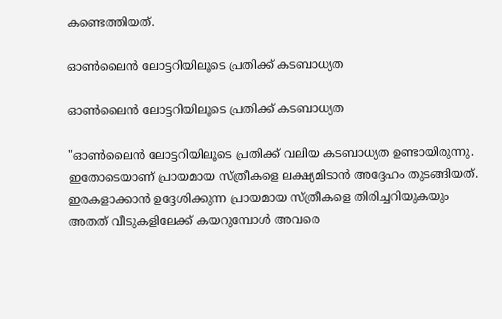കണ്ടെത്തിയത്.

ഓണ്‍ലൈന്‍ ലോട്ടറിയിലൂടെ പ്രതിക്ക് കടബാധ്യത

ഓണ്‍ലൈന്‍ ലോട്ടറിയിലൂടെ പ്രതിക്ക് കടബാധ്യത

"ഓണ്‍ലൈന്‍ ലോട്ടറിയിലൂടെ പ്രതിക്ക് വലിയ കടബാധ്യത ഉണ്ടായിരുന്നു. ഇതോടെയാണ് പ്രായമായ സ്ത്രീകളെ ലക്ഷ്യമിടാന്‍ അദ്ദേഹം തുടങ്ങിയത്. ഇരകളാക്കാന്‍ ഉദ്ദേശിക്കുന്ന പ്രായമായ സ്ത്രീകളെ തിരിച്ചറിയുകയും അതത് വീടുകളിലേക്ക് കയറുമ്പോൾ അവരെ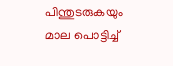പിന്തുടരുകയും മാല പൊട്ടിച്ച്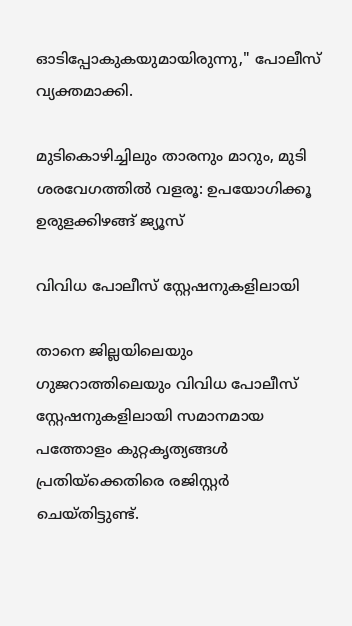ഓടിപ്പോകുകയുമായിരുന്നു," പോലീസ് വ്യക്തമാക്കി.

മുടികൊഴിച്ചിലും താരനും മാറും, മുടി ശരവേഗത്തില്‍ വളരൂ: ഉപയോഗിക്കൂ ഉരുളക്കിഴങ്ങ് ജ്യൂസ്

വിവിധ പോലീസ് സ്റ്റേഷനുകളിലായി

താനെ ജില്ലയിലെയും ഗുജറാത്തിലെയും വിവിധ പോലീസ് സ്റ്റേഷനുകളിലായി സമാനമായ പത്തോളം കുറ്റകൃത്യങ്ങൾ പ്രതിയ്‌ക്കെതിരെ രജിസ്റ്റർ ചെയ്തിട്ടുണ്ട്.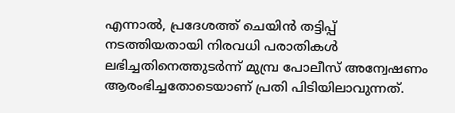എന്നാൽ, പ്രദേശത്ത് ചെയിൻ തട്ടിപ്പ് നടത്തിയതായി നിരവധി പരാതികൾ ലഭിച്ചതിനെത്തുടർന്ന് മുമ്പ്ര പോലീസ് അന്വേഷണം ആരംഭിച്ചതോടെയാണ് പ്രതി പിടിയിലാവുന്നത്.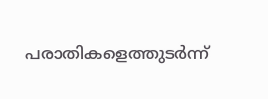പരാതികളെത്തുടർന്ന്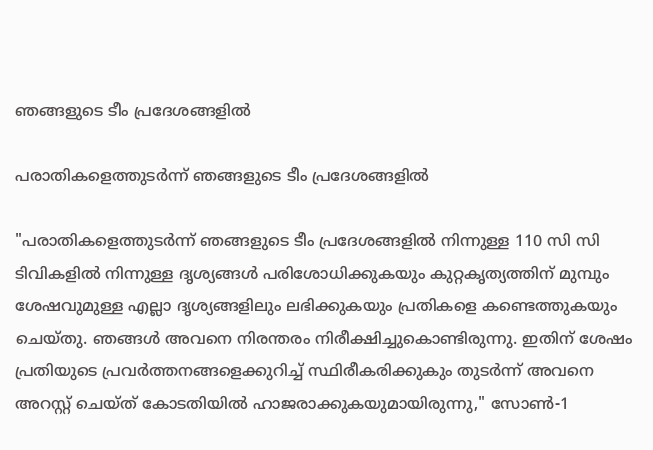ഞങ്ങളുടെ ടീം പ്രദേശങ്ങളിൽ

പരാതികളെത്തുടർന്ന് ഞങ്ങളുടെ ടീം പ്രദേശങ്ങളിൽ

"പരാതികളെത്തുടർന്ന് ഞങ്ങളുടെ ടീം പ്രദേശങ്ങളിൽ നിന്നുള്ള 110 സി സി ടിവികളിൽ നിന്നുള്ള ദൃശ്യങ്ങൾ പരിശോധിക്കുകയും കുറ്റകൃത്യത്തിന് മുമ്പും ശേഷവുമുള്ള എല്ലാ ദൃശ്യങ്ങളിലും ലഭിക്കുകയും പ്രതികളെ കണ്ടെത്തുകയും ചെയ്തു. ഞങ്ങൾ അവനെ നിരന്തരം നിരീക്ഷിച്ചുകൊണ്ടിരുന്നു. ഇതിന് ശേഷം പ്രതിയുടെ പ്രവർത്തനങ്ങളെക്കുറിച്ച് സ്ഥിരീകരിക്കുകും തുടർന്ന് അവനെ അറസ്റ്റ് ചെയ്ത് കോടതിയിൽ ഹാജരാക്കുകയുമായിരുന്നു," സോൺ-1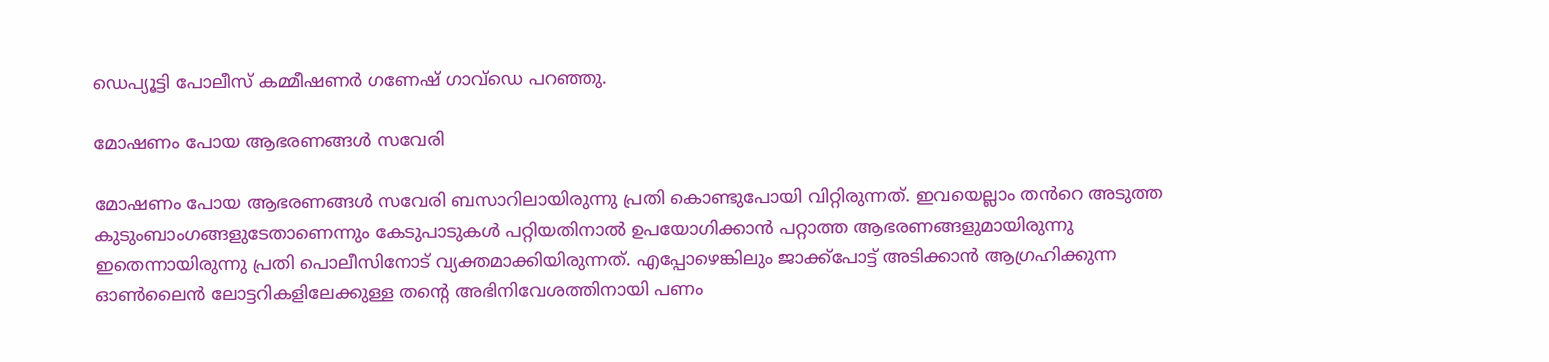ഡെപ്യൂട്ടി പോലീസ് കമ്മീഷണർ ഗണേഷ് ഗാവ്ഡെ പറഞ്ഞു.

മോഷണം പോയ ആഭരണങ്ങൾ സവേരി

മോഷണം പോയ ആഭരണങ്ങൾ സവേരി ബസാറിലായിരുന്നു പ്രതി കൊണ്ടുപോയി വിറ്റിരുന്നത്. ഇവയെല്ലാം തൻറെ അടുത്ത കുടുംബാംഗങ്ങളുടേതാണെന്നും കേടുപാടുകള്‍ പറ്റിയതിനാല്‍ ഉപയോഗിക്കാൻ പറ്റാത്ത ആഭരണങ്ങളുമായിരുന്നു ഇതെന്നായിരുന്നു പ്രതി പൊലീസിനോട് വ്യക്തമാക്കിയിരുന്നത്. എപ്പോഴെങ്കിലും ജാക്ക്‌പോട്ട് അടിക്കാൻ ആഗ്രഹിക്കുന്ന ഓൺലൈൻ ലോട്ടറികളിലേക്കുള്ള തന്റെ അഭിനിവേശത്തിനായി പണം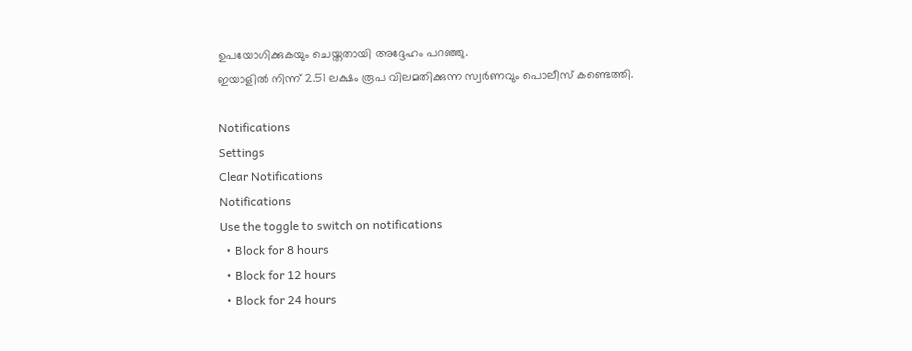ഉപയോഗിക്കുകയും ചെയ്തതായി അദ്ദേഹം പറഞ്ഞു.
ഇയാളിൽ നിന്ന് 2.51 ലക്ഷം രൂപ വിലമതിക്കുന്ന സ്വർണവും പൊലീസ് കണ്ടെത്തി.

Notifications
Settings
Clear Notifications
Notifications
Use the toggle to switch on notifications
  • Block for 8 hours
  • Block for 12 hours
  • Block for 24 hours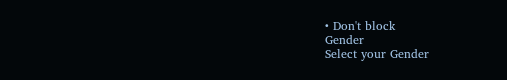• Don't block
Gender
Select your Gender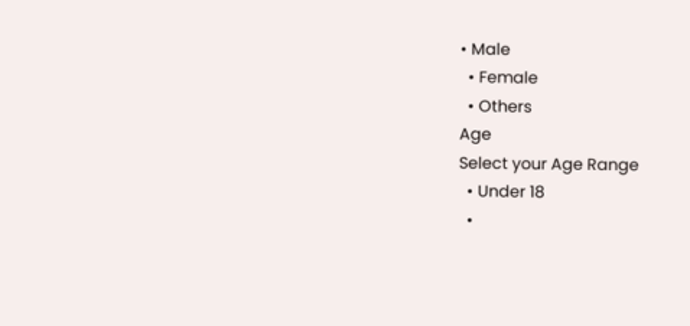• Male
  • Female
  • Others
Age
Select your Age Range
  • Under 18
  •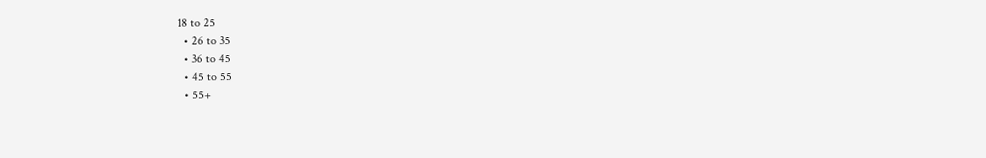18 to 25
  • 26 to 35
  • 36 to 45
  • 45 to 55
  • 55+